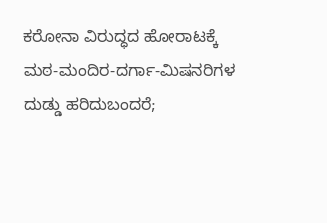ಕರೋನಾ ವಿರುದ್ಧದ ಹೋರಾಟಕ್ಕೆ ಮಠ-ಮಂದಿರ-ದರ್ಗಾ-ಮಿಷನರಿಗಳ
ದುಡ್ಡು ಹರಿದುಬಂದರೆ;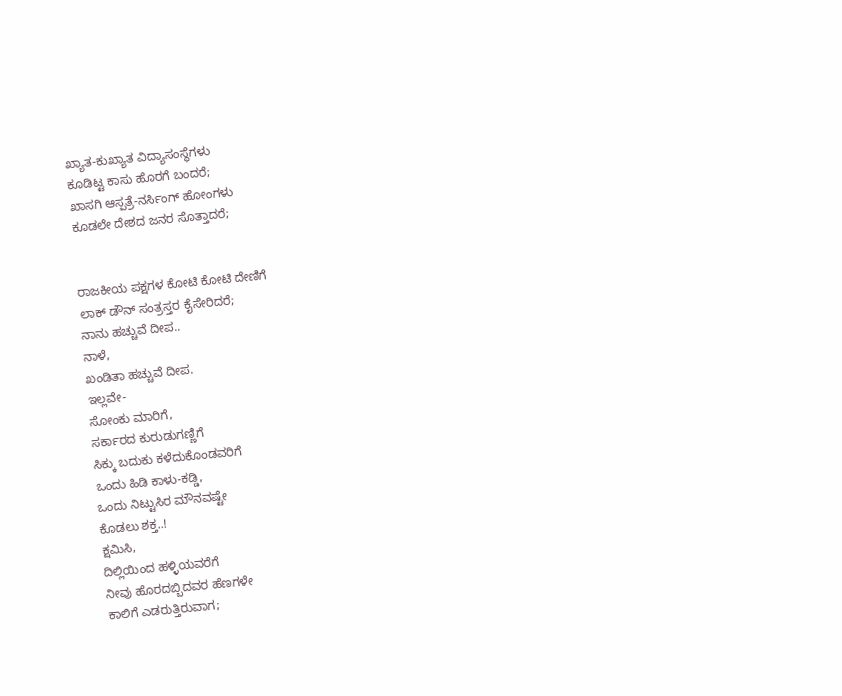ಖ್ಯಾತ-ಕುಖ್ಯಾತ ವಿದ್ಯಾಸಂಸ್ಥೆಗಳು
ಕೂಡಿಟ್ಟ ಕಾಸು ಹೊರಗೆ ಬಂದರೆ;
ಖಾಸಗಿ ಆಸ್ಪತ್ರೆ-ನರ್ಸಿಂಗ್ ಹೋಂಗಳು
ಕೂಡಲೇ ದೇಶದ ಜನರ ಸೊತ್ತಾದರೆ;


ರಾಜಕೀಯ ಪಕ್ಷಗಳ ಕೋಟಿ ಕೋಟಿ ದೇಣಿಗೆ
ಲಾಕ್ ಡೌನ್ ಸಂತ್ರಸ್ತರ ಕೈಸೇರಿದರೆ;
ನಾನು ಹಚ್ಚುವೆ ದೀಪ..
ನಾಳೆ,
ಖಂಡಿತಾ ಹಚ್ಚುವೆ ದೀಪ.
ಇಲ್ಲವೇ-
ಸೋಂಕು ಮಾರಿಗೆ,
ಸರ್ಕಾರದ ಕುರುಡುಗಣ್ಣಿಗೆ
ಸಿಕ್ಕು ಬದುಕು ಕಳೆದುಕೊಂಡವರಿಗೆ
ಒಂದು ಹಿಡಿ ಕಾಳು-ಕಡ್ಡಿ,
ಒಂದು ನಿಟ್ಟುಸಿರ ಮೌನವಷ್ಟೇ
ಕೊಡಲು ಶಕ್ತ..!
ಕ್ಷಮಿಸಿ,
ದಿಲ್ಲಿಯಿಂದ ಹಳ್ಳಿಯವರೆಗೆ
ನೀವು ಹೊರದಬ್ಬಿದವರ ಹೆಣಗಳೇ
ಕಾಲಿಗೆ ಎಡರುತ್ತಿರುವಾಗ;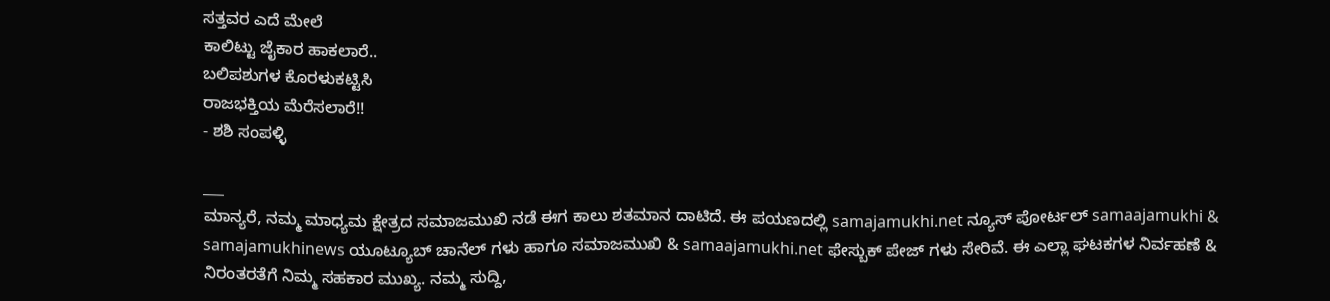ಸತ್ತವರ ಎದೆ ಮೇಲೆ
ಕಾಲಿಟ್ಟು ಜೈಕಾರ ಹಾಕಲಾರೆ..
ಬಲಿಪಶುಗಳ ಕೊರಳುಕಟ್ಟಿಸಿ
ರಾಜಭಕ್ತಿಯ ಮೆರೆಸಲಾರೆ!!
- ಶಶಿ ಸಂಪಳ್ಳಿ

___
ಮಾನ್ಯರೆ, ನಮ್ಮ ಮಾಧ್ಯಮ ಕ್ಷೇತ್ರದ ಸಮಾಜಮುಖಿ ನಡೆ ಈಗ ಕಾಲು ಶತಮಾನ ದಾಟಿದೆ. ಈ ಪಯಣದಲ್ಲಿ samajamukhi.net ನ್ಯೂಸ್ ಪೋರ್ಟಲ್ samaajamukhi & samajamukhinews ಯೂಟ್ಯೂಬ್ ಚಾನೆಲ್ ಗಳು ಹಾಗೂ ಸಮಾಜಮುಖಿ & samaajamukhi.net ಫೇಸ್ಬುಕ್ ಪೇಜ್ ಗಳು ಸೇರಿವೆ. ಈ ಎಲ್ಲಾ ಘಟಕಗಳ ನಿರ್ವಹಣೆ & ನಿರಂತರತೆಗೆ ನಿಮ್ಮ ಸಹಕಾರ ಮುಖ್ಯ. ನಮ್ಮ ಸುದ್ದಿ,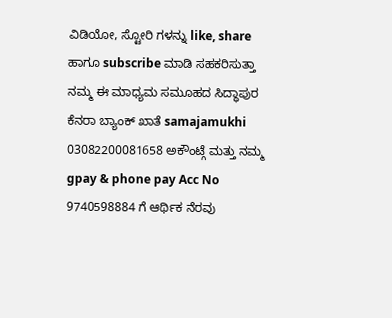ವಿಡಿಯೋ, ಸ್ಟೋರಿ ಗಳನ್ನು like, share ಹಾಗೂ subscribe ಮಾಡಿ ಸಹಕರಿಸುತ್ತಾ ನಮ್ಮ ಈ ಮಾಧ್ಯಮ ಸಮೂಹದ ಸಿದ್ಧಾಪುರ ಕೆನರಾ ಬ್ಯಾಂಕ್ ಖಾತೆ samajamukhi 03082200081658 ಅಕೌಂಟ್ಗೆ ಮತ್ತು ನಮ್ಮ gpay & phone pay Acc No 9740598884 ಗೆ ಆರ್ಥಿಕ ನೆರವು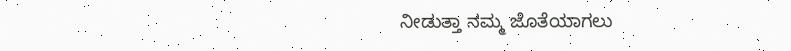ನೀಡುತ್ತಾ ನಮ್ಮ ಜೊತೆಯಾಗಲು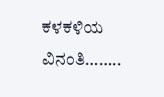ಕಳಕಳಿಯ ವಿನಂತಿ……..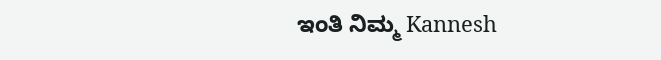ಇಂತಿ ನಿಮ್ಮ Kannesh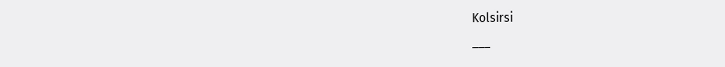Kolsirsi
___